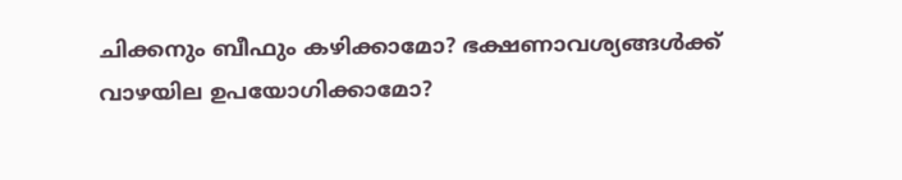ചിക്കനും ബീഫും കഴിക്കാമോ? ഭക്ഷണാവശ്യങ്ങൾക്ക് വാഴയില ഉപയോഗിക്കാമോ?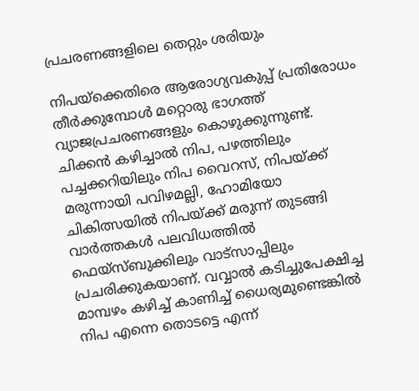പ്രചരണങ്ങളിലെ തെറ്റും ശരിയും

നിപയ്ക്കെതിരെ ആരോഗ്യവകുപ്പ് പ്രതിരോധം തീർക്കുമ്പോൾ മറ്റൊരു ഭാഗത്ത് വ്യാജപ്രചരണങ്ങളും കൊഴുക്കുന്നുണ്ട്. ചിക്കൻ കഴിച്ചാൽ നിപ, പഴത്തിലും പച്ചക്കറിയിലും നിപ വൈറസ്, നിപയ്ക്ക് മരുന്നായി പവിഴമല്ലി, ഹോമിയോ ചികിത്സയിൽ നിപയ്ക്ക് മരുന്ന് തുടങ്ങി വാർത്തകൾ പലവിധത്തിൽ ഫെയ്സ്ബുക്കിലും വാട്സാപ്പിലും പ്രചരിക്കുകയാണ്. വവ്വാൽ കടിച്ചുപേക്ഷിച്ച മാമ്പഴം കഴിച്ച് കാണിച്ച് ധൈര്യമുണ്ടെങ്കിൽ നിപ എന്നെ തൊടട്ടെ എന്ന്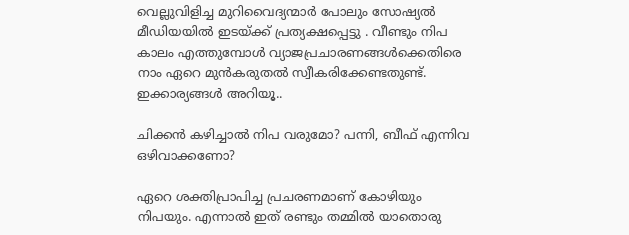വെല്ലുവിളിച്ച മുറിവൈദ്യന്മാർ പോലും സോഷ്യൽ മീഡിയയിൽ ഇടയ്ക്ക് പ്രത്യക്ഷപ്പെട്ടു . വീണ്ടും നിപ കാലം എത്തുമ്പോൾ വ്യാജപ്രചാരണങ്ങൾക്കെതിരെ നാം ഏറെ മുൻകരുതൽ സ്വീകരിക്കേണ്ടതുണ്ട്. ഇക്കാര്യങ്ങൾ അറിയൂ..

ചിക്കൻ കഴിച്ചാൽ നിപ വരുമോ? പന്നി, ബീഫ് എന്നിവ ഒഴിവാക്കണോ?

ഏറെ ശക്തിപ്രാപിച്ച പ്രചരണമാണ് കോഴിയും നിപയും. എന്നാൽ ഇത് രണ്ടും തമ്മിൽ യാതൊരു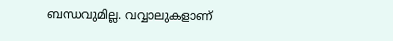ബന്ധവുമില്ല. വവ്വാലുകളാണ്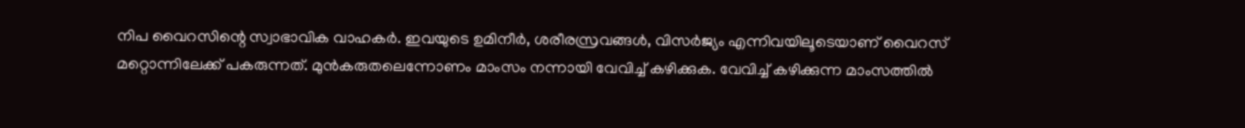നിപ വൈറസിന്റെ സ്വാഭാവിക വാഹകർ. ഇവയുടെ ഉമിനീർ, ശരീരസ്രവങ്ങൾ, വിസർജ്യം എന്നിവയിലൂടെയാണ് വൈറസ് മറ്റൊന്നിലേക്ക് പകരുന്നത്. മുൻകരുതലെന്നോണം മാംസം നന്നായി വേവിച്ച് കഴിക്കുക. വേവിച്ച് കഴിക്കുന്ന മാംസത്തിൽ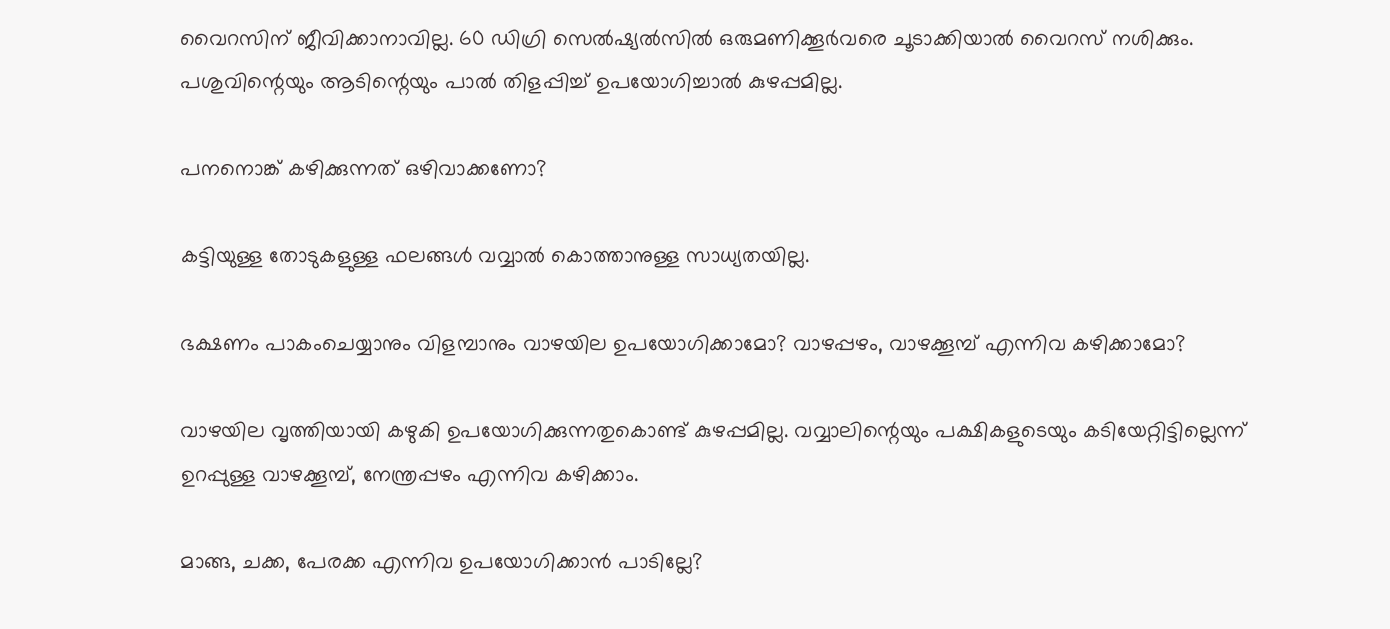വൈറസിന് ജീവിക്കാനാവില്ല. 60 ഡിഗ്രി സെൽഷ്യൽസിൽ ഒരുമണിക്കൂർവരെ ചൂടാക്കിയാൽ വൈറസ് നശിക്കും. പശുവിന്റെയും ആടിന്റെയും പാൽ തിളപ്പിച്ച് ഉപയോഗിച്ചാൽ കുഴപ്പമില്ല.

പനനൊങ്ക് കഴിക്കുന്നത് ഒഴിവാക്കണോ?

കട്ടിയുള്ള തോടുകളുള്ള ഫലങ്ങൾ വവ്വാൽ കൊത്താനുള്ള സാധ്യതയില്ല.

ഭക്ഷണം പാകംചെയ്യാനും വിളമ്പാനും വാഴയില ഉപയോഗിക്കാമോ? വാഴപ്പഴം, വാഴക്കൂമ്പ് എന്നിവ കഴിക്കാമോ?

വാഴയില വൃത്തിയായി കഴുകി ഉപയോഗിക്കുന്നതുകൊണ്ട് കുഴപ്പമില്ല. വവ്വാലിന്റെയും പക്ഷികളുടെയും കടിയേറ്റിട്ടില്ലെന്ന് ഉറപ്പുള്ള വാഴക്കൂമ്പ്, നേന്ത്രപ്പഴം എന്നിവ കഴിക്കാം.

മാങ്ങ, ചക്ക, പേരക്ക എന്നിവ ഉപയോഗിക്കാൻ പാടില്ലേ?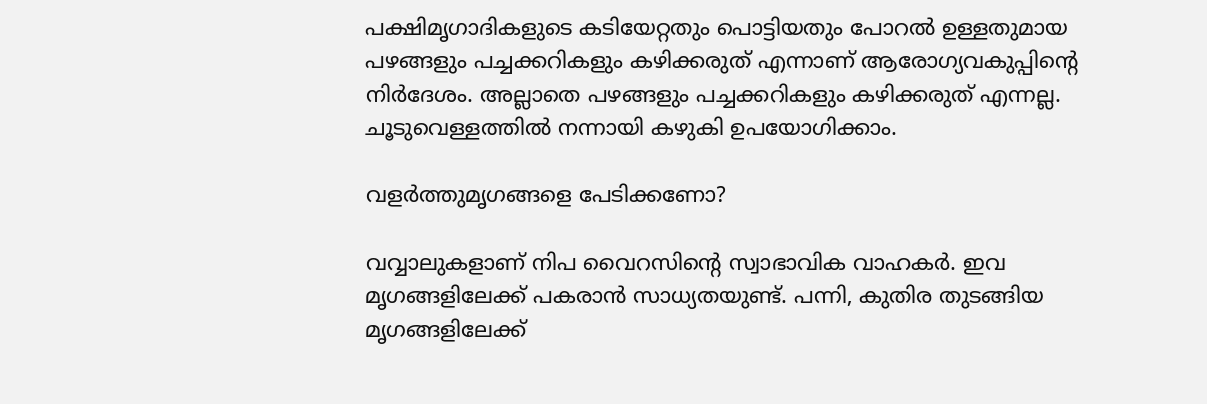പക്ഷിമൃഗാദികളുടെ കടിയേറ്റതും പൊട്ടിയതും പോറൽ ഉള്ളതുമായ പഴങ്ങളും പച്ചക്കറികളും കഴിക്കരുത് എന്നാണ് ആരോഗ്യവകുപ്പിന്റെ നിർദേശം. അല്ലാതെ പഴങ്ങളും പച്ചക്കറികളും കഴിക്കരുത് എന്നല്ല. ചൂടുവെള്ളത്തിൽ നന്നായി കഴുകി ഉപയോഗിക്കാം.

വളർത്തുമൃഗങ്ങളെ പേടിക്കണോ?

വവ്വാലുകളാണ് നിപ വൈറസിന്റെ സ്വാഭാവിക വാഹകർ. ഇവ മൃഗങ്ങളിലേക്ക് പകരാൻ സാധ്യതയുണ്ട്. പന്നി, കുതിര തുടങ്ങിയ മൃഗങ്ങളിലേക്ക്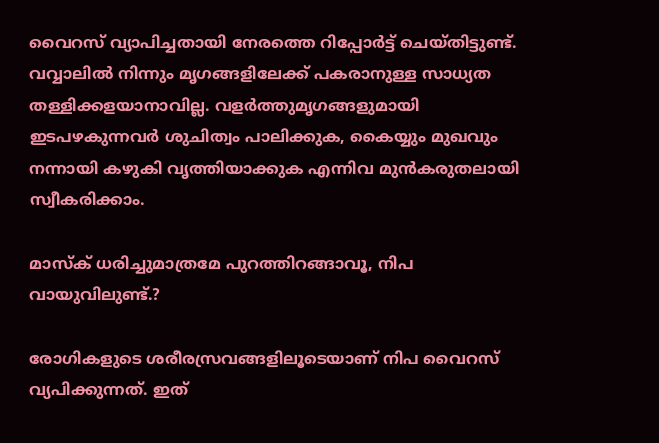വൈറസ് വ്യാപിച്ചതായി നേരത്തെ റിപ്പോർട്ട് ചെയ്തിട്ടുണ്ട്. വവ്വാലിൽ നിന്നും മൃഗങ്ങളിലേക്ക് പകരാനുള്ള സാധ്യത തള്ളിക്കളയാനാവില്ല. വളർത്തുമൃഗങ്ങളുമായി ഇടപഴകുന്നവർ ശുചിത്വം പാലിക്കുക, കൈയ്യും മുഖവും നന്നായി കഴുകി വൃത്തിയാക്കുക എന്നിവ മുൻകരുതലായി സ്വീകരിക്കാം.

മാസ്ക് ധരിച്ചുമാത്രമേ പുറത്തിറങ്ങാവൂ, നിപ വായുവിലുണ്ട്.?

രോഗികളുടെ ശരീരസ്രവങ്ങളിലൂടെയാണ് നിപ വൈറസ് വ്യപിക്കുന്നത്. ഇത്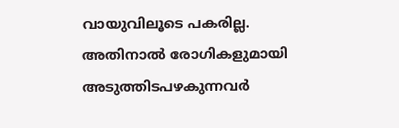വായുവിലൂടെ പകരില്ല. അതിനാൽ രോഗികളുമായി അടുത്തിടപഴകുന്നവർ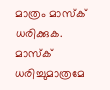മാത്രം മാസ്ക് ധരിക്കുക. മാസ്ക് ധരിച്ചുമാത്രമേ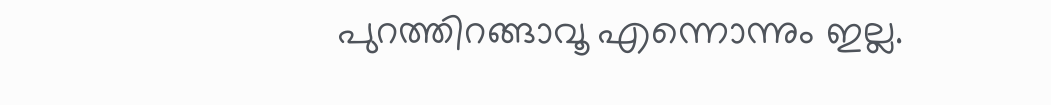പുറത്തിറങ്ങാവൂ എന്നൊന്നും ഇല്ല.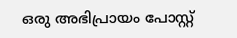ഒരു അഭിപ്രായം പോസ്റ്റ്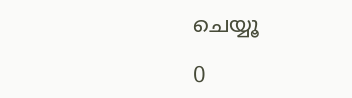ചെയ്യൂ

0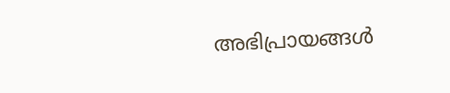അഭിപ്രായങ്ങള്‍